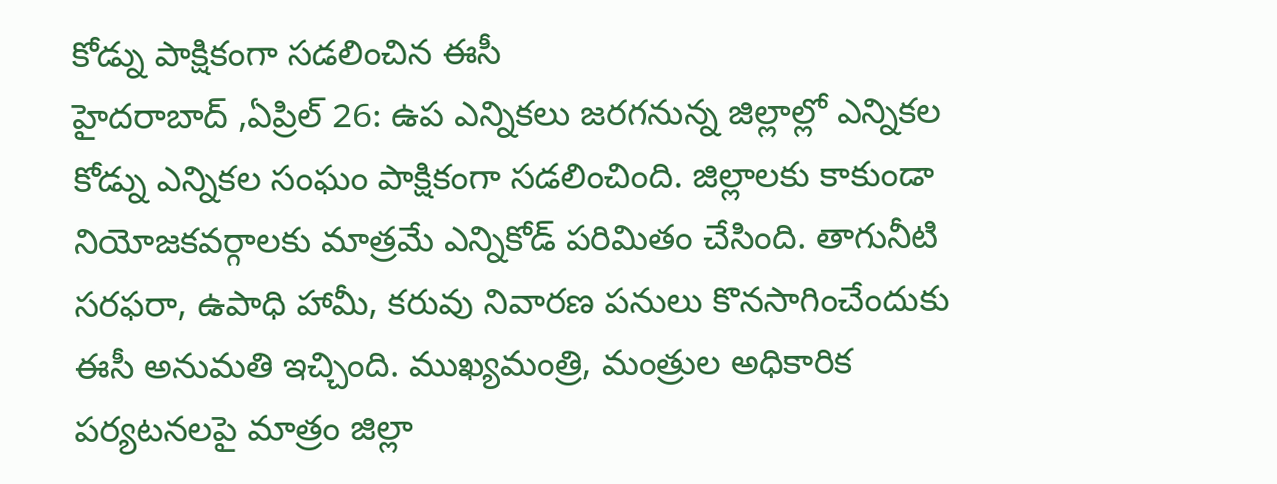కోడ్ను పాక్షికంగా సడలించిన ఈసీ
హైదరాబాద్ ,ఏప్రిల్ 26: ఉప ఎన్నికలు జరగనున్న జిల్లాల్లో ఎన్నికల కోడ్ను ఎన్నికల సంఘం పాక్షికంగా సడలించింది. జిల్లాలకు కాకుండా నియోజకవర్గాలకు మాత్రమే ఎన్నికోడ్ పరిమితం చేసింది. తాగునీటి సరఫరా, ఉపాధి హామీ, కరువు నివారణ పనులు కొనసాగించేందుకు ఈసీ అనుమతి ఇచ్చింది. ముఖ్యమంత్రి, మంత్రుల అధికారిక పర్యటనలపై మాత్రం జిల్లా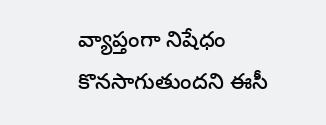వ్యాప్తంగా నిషేధం కొనసాగుతుందని ఈసీ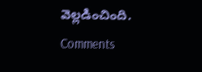వెల్లడించింది.
Comments